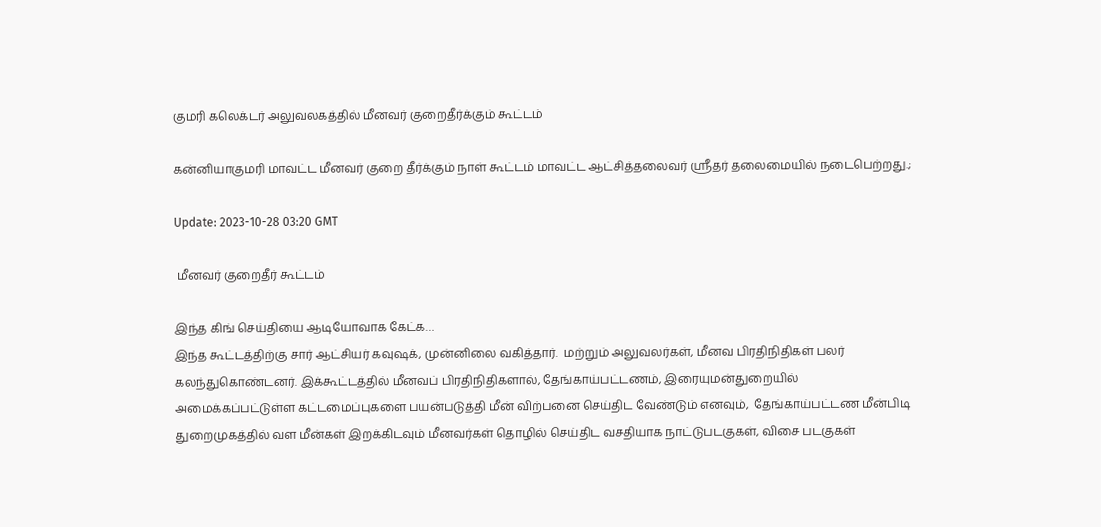குமரி கலெக்டர் அலுவலகத்தில் மீனவர் குறைதீர்க்கும் கூட்டம்

கன்னியாகுமரி மாவட்ட மீனவர் குறை தீர்க்கும் நாள் கூட்டம் மாவட்ட ஆட்சித்தலைவர் ஸ்ரீதர் தலைமையில் நடைபெற்றது.;

Update: 2023-10-28 03:20 GMT

 மீனவர் குறைதீர் கூட்டம்

இந்த கிங் செய்தியை ஆடியோவாக கேட்க…
இந்த கூட்டத்திற்கு சார் ஆட்சியர் கவுஷக், முன்னிலை வகித்தார்.  மற்றும் அலுவலர்கள், மீனவ பிரதிநிதிகள் பலர் கலந்துகொண்டனர். இக்கூட்டத்தில் மீனவப் பிரதிநிதிகளால், தேங்காய்பட்டணம், இரையுமன்துறையில் அமைக்கப்பட்டுள்ள கட்டமைப்புகளை பயன்படுத்தி மீன் விற்பனை செய்திட வேண்டும் எனவும்,  தேங்காய்பட்டண மீன்பிடி துறைமுகத்தில் வள மீன்கள் இறக்கிடவும் மீனவர்கள் தொழில் செய்திட வசதியாக நாட்டுபடகுகள், விசை படகுகள்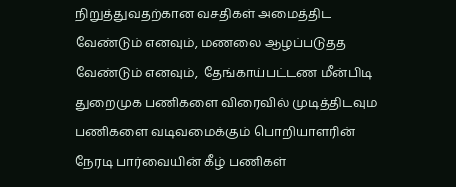நிறுத்துவதற்கான வசதிகள் அமைத்திட வேண்டும் எனவும், மணலை ஆழப்படுதத வேண்டும் எனவும்,  தேங்காய்பட்டண மீன்பிடி துறைமுக பணிகளை விரைவில் முடித்திடவும பணிகளை வடிவமைக்கும் பொறியாளரின் நேரடி பார்வையின் கீழ் பணிகள்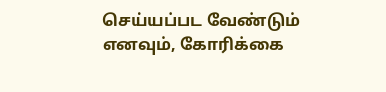செய்யப்பட வேண்டும் எனவும், கோரிக்கை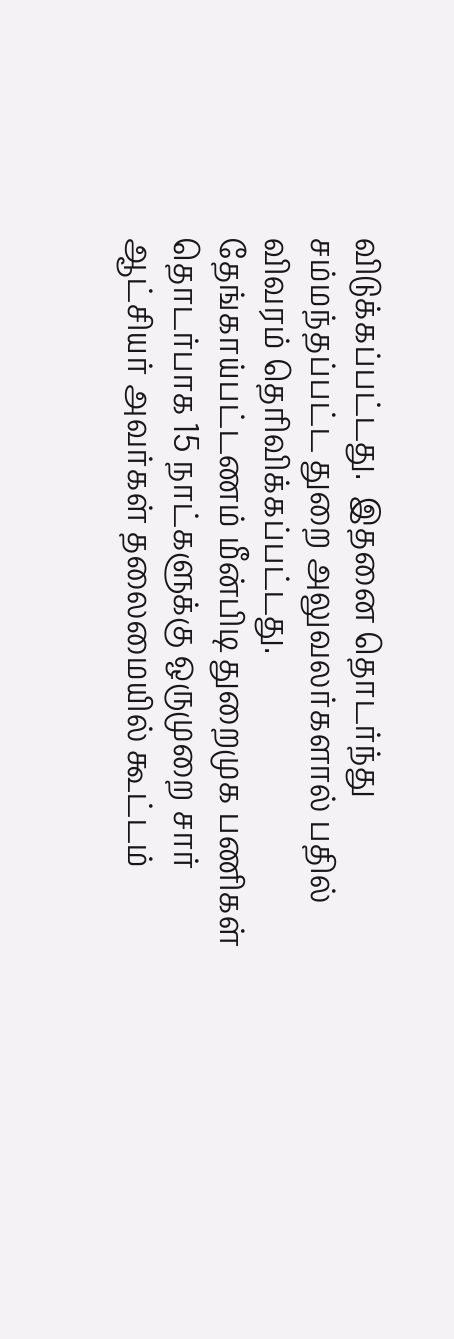விடுக்கப்பட்டது.  இதனை தொடர்ந்து சம்மந்தப்பட்ட துறை அலுவலர்களால் பதில் விவரம் தெரிவிக்கப்பட்டது.  தேங்காய்பட்டணம் மீன்பிடி துறைமுக பணிகள் தொடர்பாக 15 நாட்களுக்கு ஒருமுறை சார் ஆட்சியர் அவர்கள் தலைமையில் கூட்டம்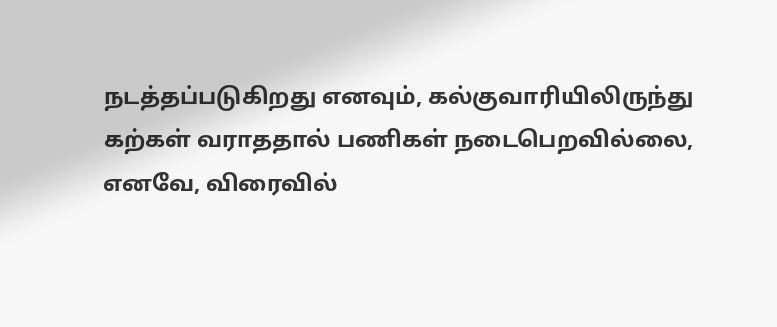நடத்தப்படுகிறது எனவும், கல்குவாரியிலிருந்து கற்கள் வராததால் பணிகள் நடைபெறவில்லை, எனவே, விரைவில்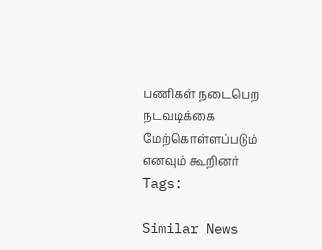பணிகள் நடைபெற நடவடிக்கை மேற்கொள்ளப்படும் எனவும் கூறினர்
Tags:

Similar News